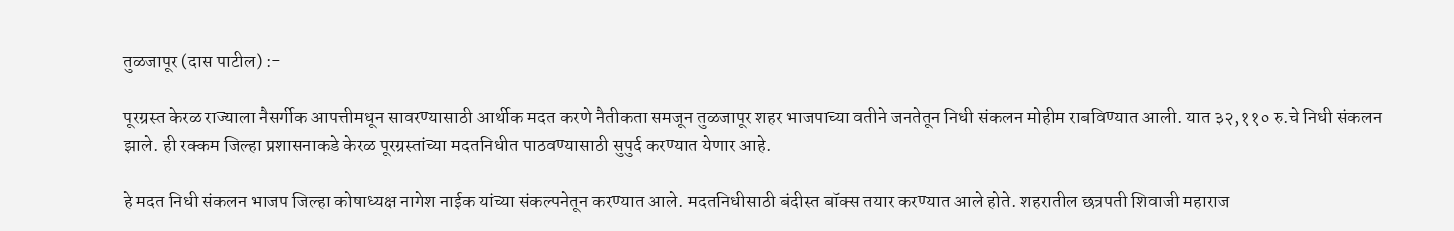तुळजापूर (दास पाटील) :-

पूरग्रस्त केरळ राज्याला नैसर्गीक आपत्तीमधून सावरण्यासाठी आर्थीक मदत करणे नैतीकता समजून तुळजापूर शहर भाजपाच्या वतीने जनतेतून निधी संकलन मोहीम राबविण्यात आली. यात ३२,११० रु.चे निधी संकलन झाले. ही रक्कम जिल्हा प्रशासनाकडे केरळ पूरग्रस्तांच्या मदतनिधीत पाठवण्यासाठी सुपुर्द करण्यात येणार आहे.

हे मदत निधी संकलन भाजप जिल्हा कोषाध्यक्ष नागेश नाईक यांच्या संकल्पनेतून करण्यात आले. मदतनिधीसाठी बंदीस्त बॉक्स तयार करण्यात आले होते. शहरातील छत्रपती शिवाजी महाराज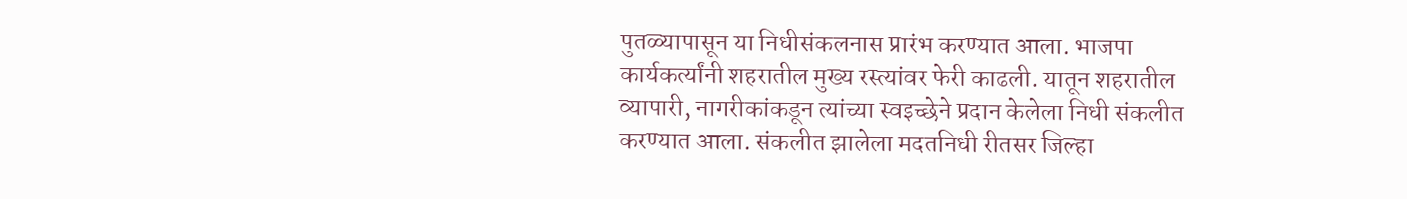पुतळ्यापासून या निधीसंकलनास प्रारंभ करण्यात आला. भाजपा कार्यकर्त्यांनी शहरातील मुख्य रस्त्यांवर फेरी काढली. यातून शहरातील व्यापारी, नागरीकांकडून त्यांच्या स्वइच्छेने प्रदान केलेला निधी संकलीत करण्यात आला. संकलीत झालेला मदतनिधी रीतसर जिल्हा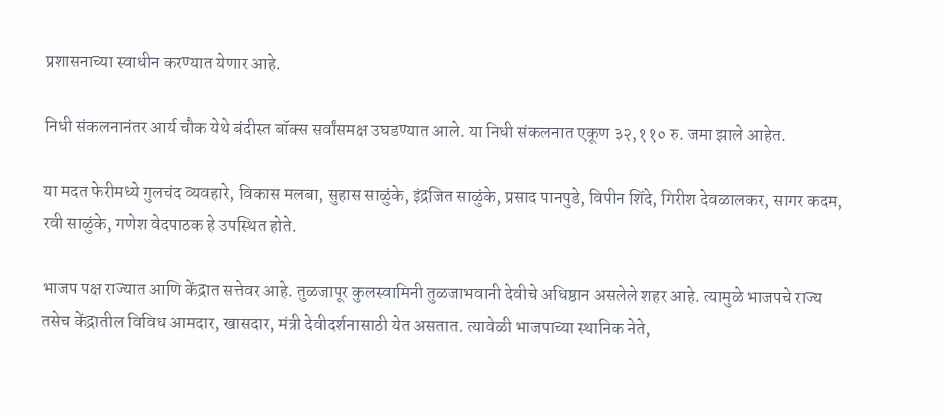प्रशासनाच्या स्वाधीन करण्यात येणार आहे.

निधी संकलनानंतर आर्य चौक येथे बंदीस्त बॉक्स सर्वांसमक्ष उघडण्यात आले. या निधी संकलनात एकूण ३२,११० रु. जमा झाले आहेत.

या मदत फेरीमध्ये गुलचंद व्यवहारे, विकास मलबा, सुहास साळुंके, इंद्रजित साळुंके, प्रसाद पानपुडे, विपीन शिंदे, गिरीश देवळालकर, सागर कदम, रवी साळुंके, गणेश वेदपाठक हे उपस्थित होते.

भाजप पक्ष राज्यात आणि केंद्रात सत्तेवर आहे. तुळजापूर कुलस्वामिनी तुळजाभवानी देवीचे अधिष्ठान असलेले शहर आहे. त्यामुळे भाजपचे राज्य तसेच केंद्रातील विविध आमदार, खासदार, मंत्री देवीदर्शनासाठी येत असतात. त्यावेळी भाजपाच्या स्थानिक नेते,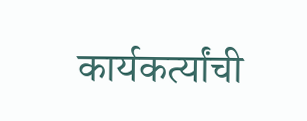कार्यकर्त्यांची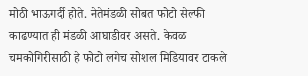मोठी भाऊगर्दी होते. नेतेमंडळी सोबत फोटो सेल्फी काढण्यात ही मंडळी आघाडीवर असते. केवळ चमकोगिरीसाठी हे फोटो लगेच सोशल मिडियावर टाकले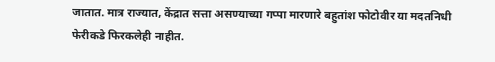जातात. मात्र राज्यात, केंद्रात सत्ता असण्याच्या गप्पा मारणारे बहुतांश फोटोवीर या मदतनिधी फेरीकडे फिरकलेही नाहीत.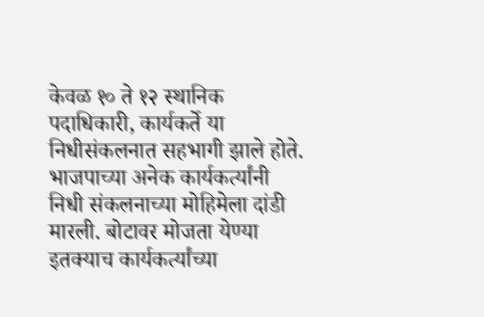केवळ १० ते १२ स्थानिक पदाधिकारी, कार्यकर्ते या निधीसंकलनात सहभागी झाले होते. भाजपाच्या अनेक कार्यकर्त्यांनी निधी संकलनाच्या मोहिमेला दांडी मारली. बोटावर मोजता येण्या इतक्याच कार्यकर्त्यांच्या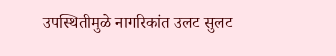उपस्थितीमुळे नागरिकांत उलट सुलट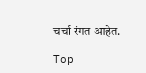चर्चा रंगत आहेत.

Top